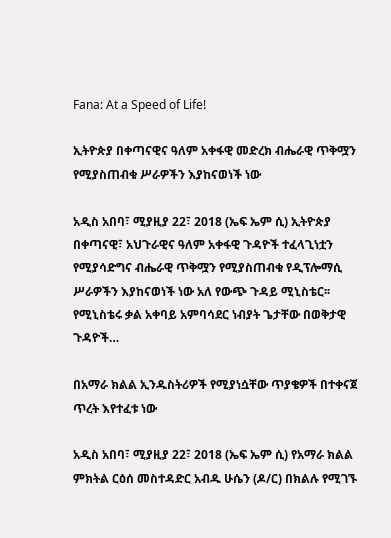Fana: At a Speed of Life!

ኢትዮጵያ በቀጣናዊና ዓለም አቀፋዊ መድረክ ብሔራዊ ጥቅሟን የሚያስጠብቁ ሥራዎችን እያከናወነች ነው

አዲስ አበባ፣ ሚያዚያ 22፣ 2018 (ኤፍ ኤም ሲ) ኢትዮጵያ በቀጣናዊ፣ አህጉራዊና ዓለም አቀፋዊ ጉዳዮች ተፈላጊነቷን የሚያሳድግና ብሔራዊ ጥቅሟን የሚያስጠብቁ የዲፕሎማሲ ሥራዎችን እያከናወነች ነው አለ የውጭ ጉዳይ ሚኒስቴር፡፡ የሚኒስቴሩ ቃል አቀባይ አምባሳደር ነብያት ጌታቸው በወቅታዊ ጉዳዮች…

በአማራ ክልል ኢንዱስትሪዎች የሚያነሷቸው ጥያቄዎች በተቀናጀ ጥረት እየተፈቱ ነው

አዲስ አበባ፣ ሚያዚያ 22፣ 2018 (ኤፍ ኤም ሲ) የአማራ ክልል ምክትል ርዕሰ መስተዳድር አብዱ ሁሴን (ዶ/ር) በክልሉ የሚገኙ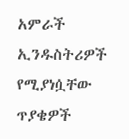አምራች ኢንዱስትሪዎች የሚያነሷቸው ጥያቄዎች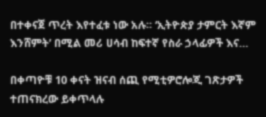በተቀናጀ ጥረት እየተፈቱ ነው አሉ። ‘ኢትዮጵያ ታምርት እኛም እንሸምት’ በሚል መሪ ሀሳብ ከፍተኛ የስራ ኃላፊዎች እና…

በቀጣዮቹ 10 ቀናት ዝናብ ሰጪ የሚቲዎሮሎጂ ገጽታዎች ተጠናክረው ይቀጥላሉ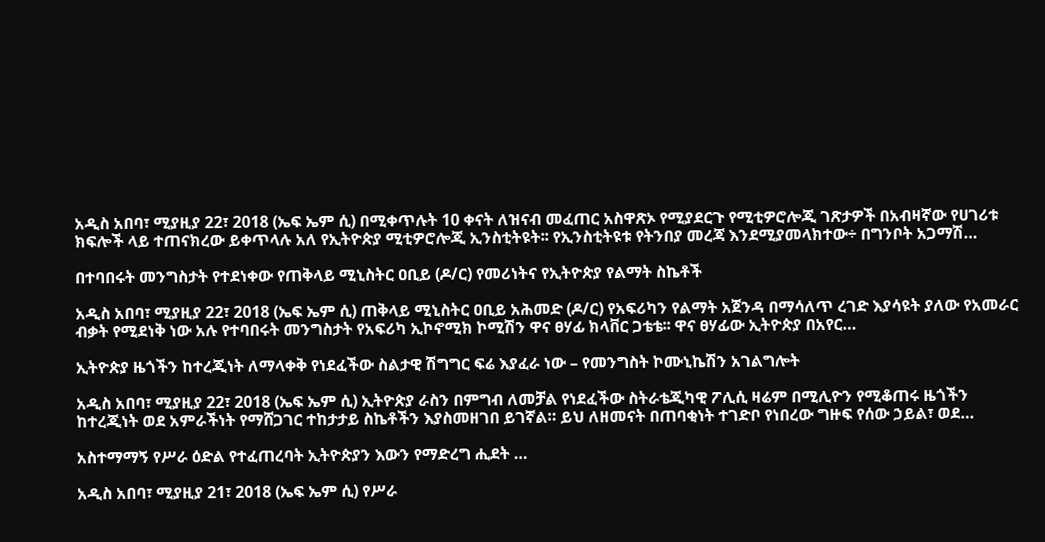አዲስ አበባ፣ ሚያዚያ 22፣ 2018 (ኤፍ ኤም ሲ) በሚቀጥሉት 10 ቀናት ለዝናብ መፈጠር አስዋጽኦ የሚያደርጉ የሚቲዎሮሎጂ ገጽታዎች በአብዛኛው የሀገሪቱ ክፍሎች ላይ ተጠናክረው ይቀጥላሉ አለ የኢትዮጵያ ሚቲዎሮሎጂ ኢንስቲትዩት፡፡ የኢንስቲትዩቱ የትንበያ መረጃ እንደሚያመላክተው÷ በግንቦት አጋማሽ…

በተባበሩት መንግስታት የተደነቀው የጠቅላይ ሚኒስትር ዐቢይ (ዶ/ር) የመሪነትና የኢትዮጵያ የልማት ስኬቶች

አዲስ አበባ፣ ሚያዚያ 22፣ 2018 (ኤፍ ኤም ሲ) ጠቅላይ ሚኒስትር ዐቢይ አሕመድ (ዶ/ር) የአፍሪካን የልማት አጀንዳ በማሳለጥ ረገድ እያሳዩት ያለው የአመራር ብቃት የሚደነቅ ነው አሉ የተባበሩት መንግስታት የአፍሪካ ኢኮኖሚክ ኮሚሽን ዋና ፀሃፊ ክላቨር ጋቴቴ፡፡ ዋና ፀሃፊው ኢትዮጵያ በአየር…

ኢትዮጵያ ዜጎችን ከተረጂነት ለማላቀቅ የነደፈችው ስልታዊ ሽግግር ፍሬ እያፈራ ነው – የመንግስት ኮሙኒኬሽን አገልግሎት

አዲስ አበባ፣ ሚያዚያ 22፣ 2018 (ኤፍ ኤም ሲ) ኢትዮጵያ ራስን በምግብ ለመቻል የነደፈችው ስትራቴጂካዊ ፖሊሲ ዛሬም በሚሊዮን የሚቆጠሩ ዜጎችን ከተረጂነት ወደ አምራችነት የማሸጋገር ተከታታይ ስኬቶችን እያስመዘገበ ይገኛል። ይህ ለዘመናት በጠባቂነት ተገድቦ የነበረው ግዙፍ የሰው ኃይል፣ ወደ…

አስተማማኝ የሥራ ዕድል የተፈጠረባት ኢትዮጵያን እውን የማድረግ ሒደት …

አዲስ አበባ፣ ሚያዚያ 21፣ 2018 (ኤፍ ኤም ሲ) የሥራ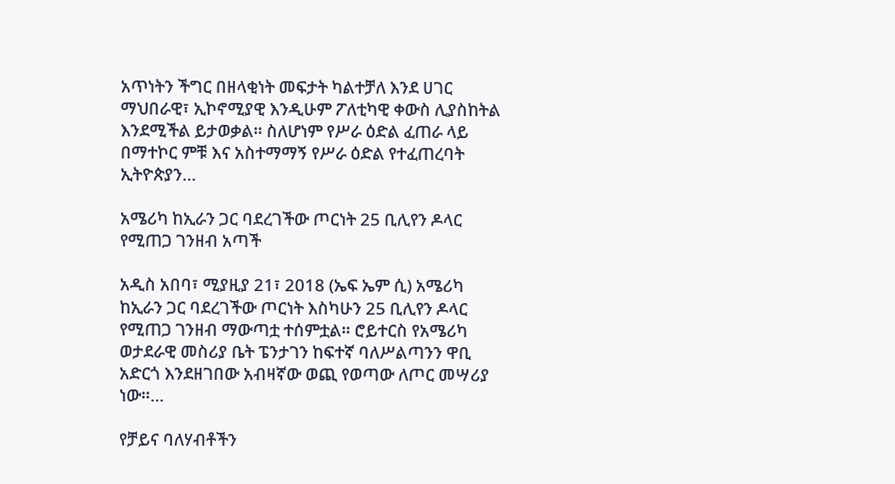አጥነትን ችግር በዘላቂነት መፍታት ካልተቻለ እንደ ሀገር ማህበራዊ፣ ኢኮኖሚያዊ እንዲሁም ፖለቲካዊ ቀውስ ሊያስከትል እንደሚችል ይታወቃል። ስለሆነም የሥራ ዕድል ፈጠራ ላይ በማተኮር ምቹ እና አስተማማኝ የሥራ ዕድል የተፈጠረባት ኢትዮጵያን…

አሜሪካ ከኢራን ጋር ባደረገችው ጦርነት 25 ቢሊየን ዶላር የሚጠጋ ገንዘብ አጣች

አዲስ አበባ፣ ሚያዚያ 21፣ 2018 (ኤፍ ኤም ሲ) አሜሪካ ከኢራን ጋር ባደረገችው ጦርነት እስካሁን 25 ቢሊየን ዶላር የሚጠጋ ገንዘብ ማውጣቷ ተሰምቷል። ሮይተርስ የአሜሪካ ወታደራዊ መስሪያ ቤት ፔንታገን ከፍተኛ ባለሥልጣንን ዋቢ አድርጎ እንደዘገበው አብዛኛው ወጪ የወጣው ለጦር መሣሪያ ነው።…

የቻይና ባለሃብቶችን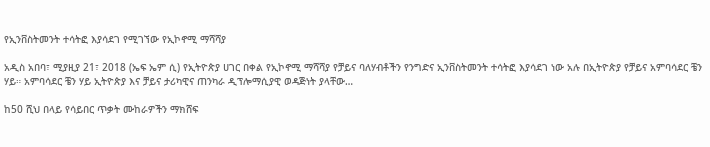የኢንቨስትመንት ተሳትፎ እያሳደገ የሚገኘው የኢኮኖሚ ማሻሻያ

አዲስ አበባ፣ ሚያዚያ 21፣ 2018 (ኤፍ ኤም ሲ) የኢትዮጵያ ሀገር በቀል የኢኮኖሚ ማሻሻያ የቻይና ባለሃብቶችን የንግድና ኢንቨስትመንት ተሳትፎ እያሳደገ ነው አሉ በኢትዮጵያ የቻይና አምባሳደር ቼን ሃይ። አምባሳደር ቼን ሃይ ኢትዮጵያ እና ቻይና ታሪካዊና ጠንካራ ዲፕሎማሲያዊ ወዳጅነት ያላቸው…

ከ50 ሺህ በላይ የሳይበር ጥቃት ሙከራዎችን ማክሸፍ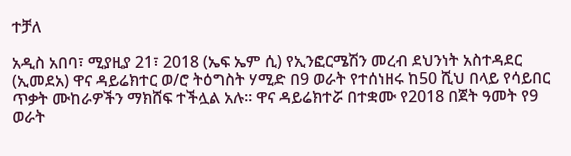ተቻለ

አዲስ አበባ፣ ሚያዚያ 21፣ 2018 (ኤፍ ኤም ሲ) የኢንፎርሜሽን መረብ ደህንነት አስተዳደር (ኢመደአ) ዋና ዳይሬክተር ወ/ሮ ትዕግስት ሃሚድ በ9 ወራት የተሰነዘሩ ከ50 ሺህ በላይ የሳይበር ጥቃት ሙከራዎችን ማክሸፍ ተችሏል አሉ። ዋና ዳይሬክተሯ በተቋሙ የ2018 በጀት ዓመት የ9 ወራት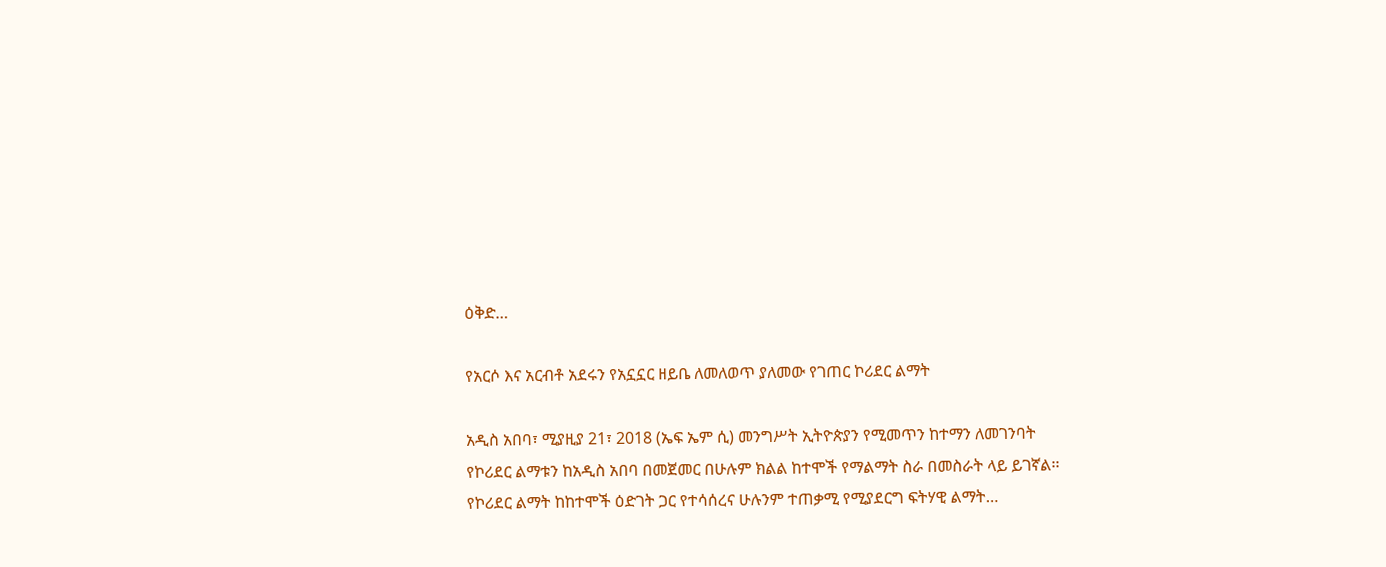ዕቅድ…

የአርሶ እና አርብቶ አደሩን የአኗኗር ዘይቤ ለመለወጥ ያለመው የገጠር ኮሪደር ልማት

አዲስ አበባ፣ ሚያዚያ 21፣ 2018 (ኤፍ ኤም ሲ) መንግሥት ኢትዮጵያን የሚመጥን ከተማን ለመገንባት የኮሪደር ልማቱን ከአዲስ አበባ በመጀመር በሁሉም ክልል ከተሞች የማልማት ስራ በመስራት ላይ ይገኛል፡፡ የኮሪደር ልማት ከከተሞች ዕድገት ጋር የተሳሰረና ሁሉንም ተጠቃሚ የሚያደርግ ፍትሃዊ ልማት…